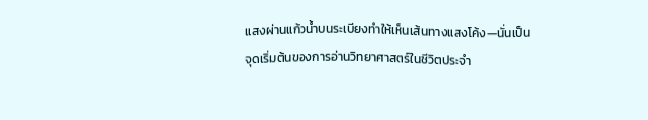แสงผ่านแก้วน้ำบนระเบียงทำให้เห็นเส้นทางแสงโค้ง—นั่นเป็นจุดเริ่มต้นของการอ่านวิทยาศาสตร์ในชีวิตประจำ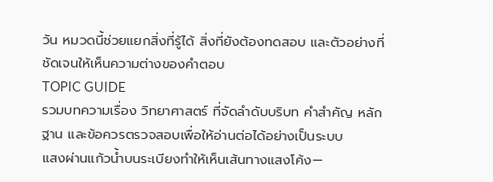วัน หมวดนี้ช่วยแยกสิ่งที่รู้ได้ สิ่งที่ยังต้องทดสอบ และตัวอย่างที่ชัดเจนให้เห็นความต่างของคำตอบ
TOPIC GUIDE
รวมบทความเรื่อง วิทยาศาสตร์ ที่จัดลำดับบริบท คำสำคัญ หลักฐาน และข้อควรตรวจสอบเพื่อให้อ่านต่อได้อย่างเป็นระบบ
แสงผ่านแก้วน้ำบนระเบียงทำให้เห็นเส้นทางแสงโค้ง—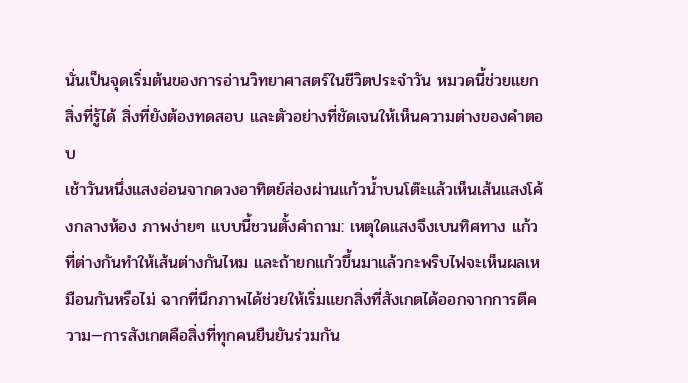นั่นเป็นจุดเริ่มต้นของการอ่านวิทยาศาสตร์ในชีวิตประจำวัน หมวดนี้ช่วยแยกสิ่งที่รู้ได้ สิ่งที่ยังต้องทดสอบ และตัวอย่างที่ชัดเจนให้เห็นความต่างของคำตอบ
เช้าวันหนึ่งแสงอ่อนจากดวงอาทิตย์ส่องผ่านแก้วน้ำบนโต๊ะแล้วเห็นเส้นแสงโค้งกลางห้อง ภาพง่ายๆ แบบนี้ชวนตั้งคำถาม: เหตุใดแสงจึงเบนทิศทาง แก้วที่ต่างกันทำให้เส้นต่างกันไหม และถ้ายกแก้วขึ้นมาแล้วกะพริบไฟจะเห็นผลเหมือนกันหรือไม่ ฉากที่นึกภาพได้ช่วยให้เริ่มแยกสิ่งที่สังเกตได้ออกจากการตีความ—การสังเกตคือสิ่งที่ทุกคนยืนยันร่วมกัน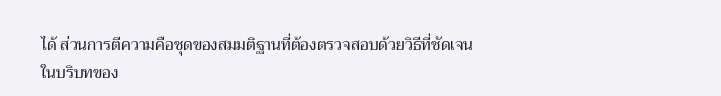ได้ ส่วนการตีความคือชุดของสมมติฐานที่ต้องตรวจสอบด้วยวิธีที่ชัดเจน
ในบริบทของ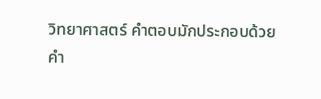วิทยาศาสตร์ คำตอบมักประกอบด้วยคำ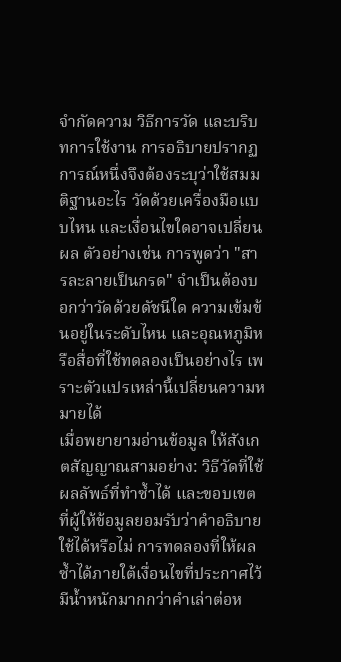จำกัดความ วิธีการวัด และบริบทการใช้งาน การอธิบายปรากฏการณ์หนึ่งจึงต้องระบุว่าใช้สมมติฐานอะไร วัดด้วยเครื่องมือแบบไหน และเงื่อนไขใดอาจเปลี่ยนผล ตัวอย่างเช่น การพูดว่า "สารละลายเป็นกรด" จำเป็นต้องบอกว่าวัดด้วยดัชนีใด ความเข้มข้นอยู่ในระดับไหน และอุณหภูมิหรือสื่อที่ใช้ทดลองเป็นอย่างไร เพราะตัวแปรเหล่านี้เปลี่ยนความหมายได้
เมื่อพยายามอ่านข้อมูล ให้สังเกตสัญญาณสามอย่าง: วิธีวัดที่ใช้ ผลลัพธ์ที่ทำซ้ำได้ และขอบเขตที่ผู้ให้ข้อมูลยอมรับว่าคำอธิบายใช้ได้หรือไม่ การทดลองที่ให้ผลซ้ำได้ภายใต้เงื่อนไขที่ประกาศไว้มีน้ำหนักมากกว่าคำเล่าต่อห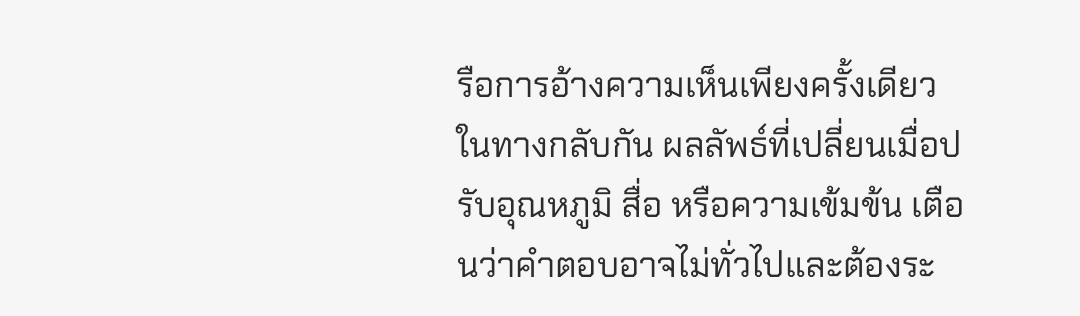รือการอ้างความเห็นเพียงครั้งเดียว ในทางกลับกัน ผลลัพธ์ที่เปลี่ยนเมื่อปรับอุณหภูมิ สื่อ หรือความเข้มข้น เตือนว่าคำตอบอาจไม่ทั่วไปและต้องระ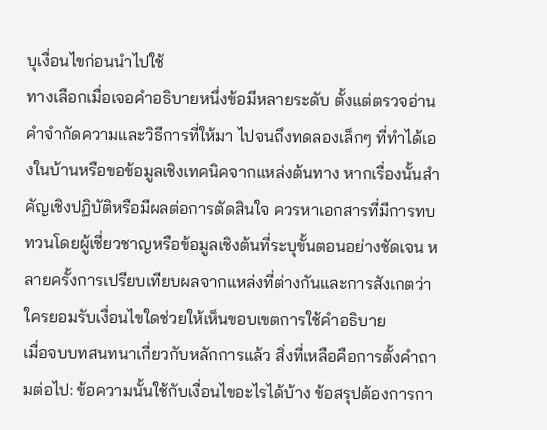บุเงื่อนไขก่อนนำไปใช้
ทางเลือกเมื่อเจอคำอธิบายหนึ่งข้อมีหลายระดับ ตั้งแต่ตรวจอ่านคำจำกัดความและวิธีการที่ให้มา ไปจนถึงทดลองเล็กๆ ที่ทำได้เองในบ้านหรือขอข้อมูลเชิงเทคนิคจากแหล่งต้นทาง หากเรื่องนั้นสำคัญเชิงปฏิบัติหรือมีผลต่อการตัดสินใจ ควรหาเอกสารที่มีการทบทวนโดยผู้เชี่ยวชาญหรือข้อมูลเชิงต้นที่ระบุขั้นตอนอย่างชัดเจน หลายครั้งการเปรียบเทียบผลจากแหล่งที่ต่างกันและการสังเกตว่าใครยอมรับเงื่อนไขใดช่วยให้เห็นขอบเขตการใช้คำอธิบาย
เมื่อจบบทสนทนาเกี่ยวกับหลักการแล้ว สิ่งที่เหลือคือการตั้งคำถามต่อไป: ข้อความนั้นใช้กับเงื่อนไขอะไรได้บ้าง ข้อสรุปต้องการกา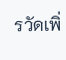รวัดเพิ่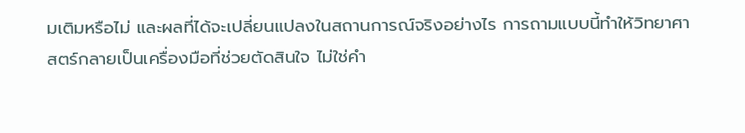มเติมหรือไม่ และผลที่ได้จะเปลี่ยนแปลงในสถานการณ์จริงอย่างไร การถามแบบนี้ทำให้วิทยาศาสตร์กลายเป็นเครื่องมือที่ช่วยตัดสินใจ ไม่ใช่คำ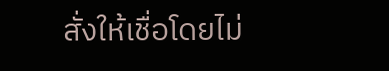สั่งให้เชื่อโดยไม่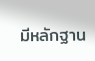มีหลักฐาน